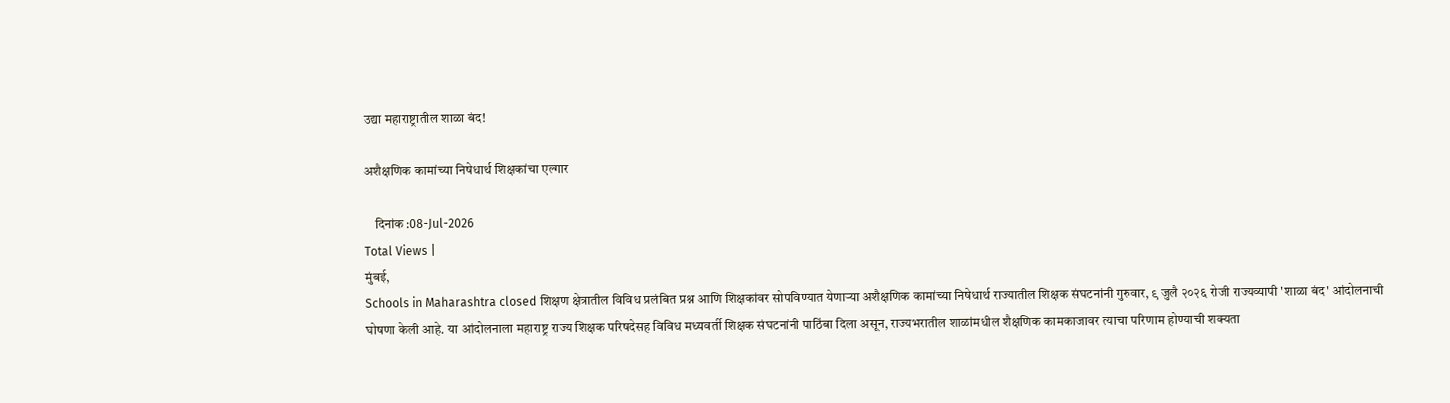उद्या महाराष्ट्रातील शाळा बंद!

अशैक्षणिक कामांच्या निषेधार्थ शिक्षकांचा एल्गार

    दिनांक :08-Jul-2026
Total Views |
मुंबई,
Schools in Maharashtra closed शिक्षण क्षेत्रातील विविध प्रलंबित प्रश्न आणि शिक्षकांवर सोपविण्यात येणाऱ्या अशैक्षणिक कामांच्या निषेधार्थ राज्यातील शिक्षक संघटनांनी गुरुवार, ९ जुलै २०२६ रोजी राज्यव्यापी 'शाळा बंद' आंदोलनाची घोषणा केली आहे. या आंदोलनाला महाराष्ट्र राज्य शिक्षक परिषदेसह विविध मध्यवर्ती शिक्षक संघटनांनी पाठिंबा दिला असून, राज्यभरातील शाळांमधील शैक्षणिक कामकाजावर त्याचा परिणाम होण्याची शक्यता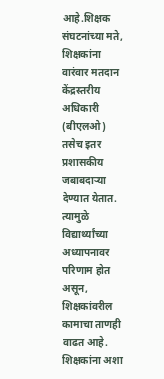आहे.शिक्षक संघटनांच्या मते, शिक्षकांना वारंवार मतदान केंद्रस्तरीय अधिकारी (बीएलओ) तसेच इतर प्रशासकीय जबाबदाऱ्या देण्यात येतात. त्यामुळे विद्यार्थ्यांच्या अध्यापनावर परिणाम होत असून, शिक्षकांवरील कामाचा ताणही वाढत आहे. शिक्षकांना अशा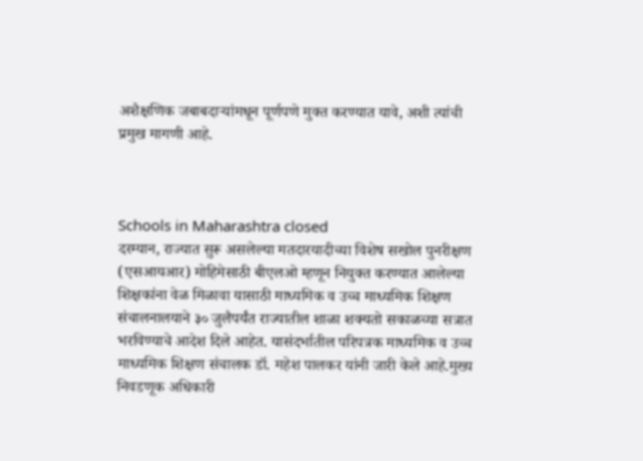अशैक्षणिक जबाबदाऱ्यांमधून पूर्णपणे मुक्त करण्यात यावे, अशी त्यांची प्रमुख मागणी आहे.



Schools in Maharashtra closed
दरम्यान, राज्यात सुरू असलेल्या मतदारयादीच्या विशेष सखोल पुनरीक्षण (एसआयआर) मोहिमेसाठी बीएलओ म्हणून नियुक्त करण्यात आलेल्या शिक्षकांना वेळ मिळावा यासाठी माध्यमिक व उच्च माध्यमिक शिक्षण संचालनालयाने ३० जुलैपर्यंत राज्यातील शाळा शक्यतो सकाळच्या सत्रात भरविण्याचे आदेश दिले आहेत. यासंदर्भातील परिपत्रक माध्यमिक व उच्च माध्यमिक शिक्षण संचालक डॉ. महेश पालकर यांनी जारी केले आहे.मुख्य निवडणूक अधिकारी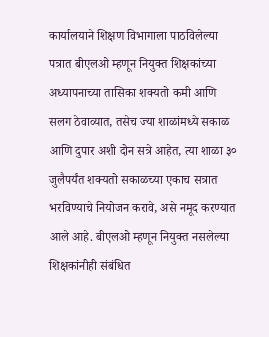कार्यालयाने शिक्षण विभागाला पाठविलेल्या पत्रात बीएलओ म्हणून नियुक्त शिक्षकांच्या अध्यापनाच्या तासिका शक्यतो कमी आणि सलग ठेवाव्यात, तसेच ज्या शाळांमध्ये सकाळ आणि दुपार अशी दोन सत्रे आहेत, त्या शाळा ३० जुलैपर्यंत शक्यतो सकाळच्या एकाच सत्रात भरविण्याचे नियोजन करावे, असे नमूद करण्यात आले आहे. बीएलओ म्हणून नियुक्त नसलेल्या शिक्षकांनीही संबंधित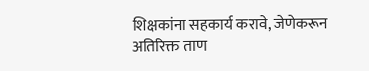शिक्षकांना सहकार्य करावे, जेणेकरून अतिरिक्त ताण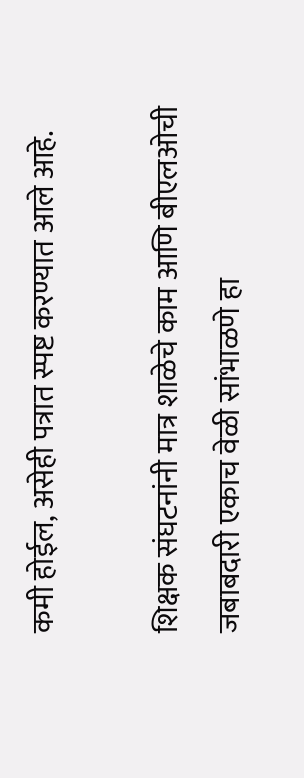कमी होईल, असेही पत्रात स्पष्ट करण्यात आले आहे.

शिक्षक संघटनांनी मात्र शाळेचे काम आणि बीएलओची जबाबदारी एकाच वेळी सांभाळणे हा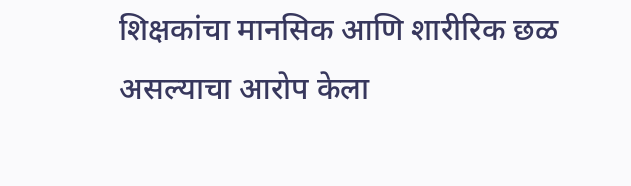शिक्षकांचा मानसिक आणि शारीरिक छळ असल्याचा आरोप केला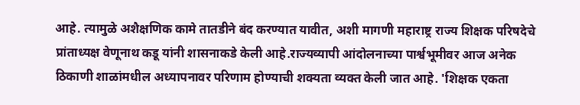आहे. त्यामुळे अशैक्षणिक कामे तातडीने बंद करण्यात यावीत, अशी मागणी महाराष्ट्र राज्य शिक्षक परिषदेचे प्रांताध्यक्ष वेणूनाथ कडू यांनी शासनाकडे केली आहे.राज्यव्यापी आंदोलनाच्या पार्श्वभूमीवर आज अनेक ठिकाणी शाळांमधील अध्यापनावर परिणाम होण्याची शक्यता व्यक्त केली जात आहे. 'शिक्षक एकता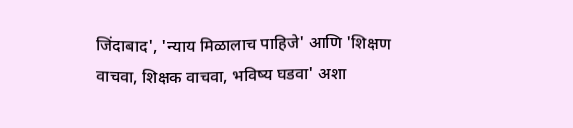जिंदाबाद', 'न्याय मिळालाच पाहिजे' आणि 'शिक्षण वाचवा, शिक्षक वाचवा, भविष्य घडवा' अशा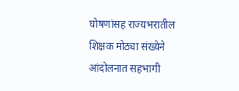घोषणांसह राज्यभरातील शिक्षक मोठ्या संख्येने आंदोलनात सहभागी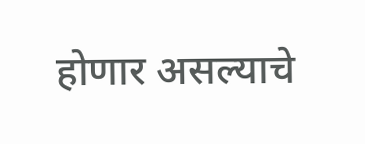होणार असल्याचे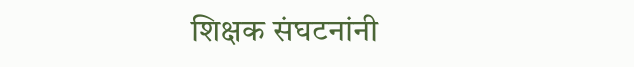शिक्षक संघटनांनी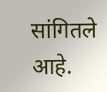सांगितले आहे.